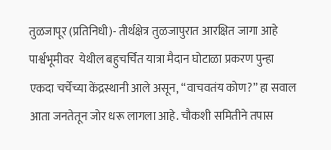तुळजापूर (प्रतिनिधी)- तीर्थक्षेत्र तुळजापुरात आरक्षित जागा आहे पार्श्वभूमीवर  येथील बहुचर्चित यात्रा मैदान घोटाळा प्रकरण पुन्हा एकदा चर्चेच्या केंद्रस्थानी आले असून, “वाचवतंय कोण?” हा सवाल आता जनतेतून जोर धरू लागला आहे. चौकशी समितीने तपास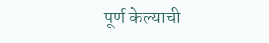पूर्ण केल्याची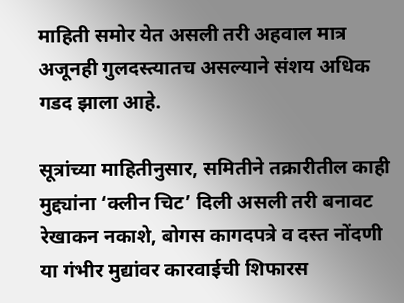माहिती समोर येत असली तरी अहवाल मात्र अजूनही गुलदस्त्यातच असल्याने संशय अधिक गडद झाला आहे.

सूत्रांच्या माहितीनुसार, समितीने तक्रारीतील काही मुद्द्यांना ‌‘क्लीन चिट‌’ दिली असली तरी बनावट रेखाकन नकाशे, बोगस कागदपत्रे व दस्त नोंदणी या गंभीर मुद्यांवर कारवाईची शिफारस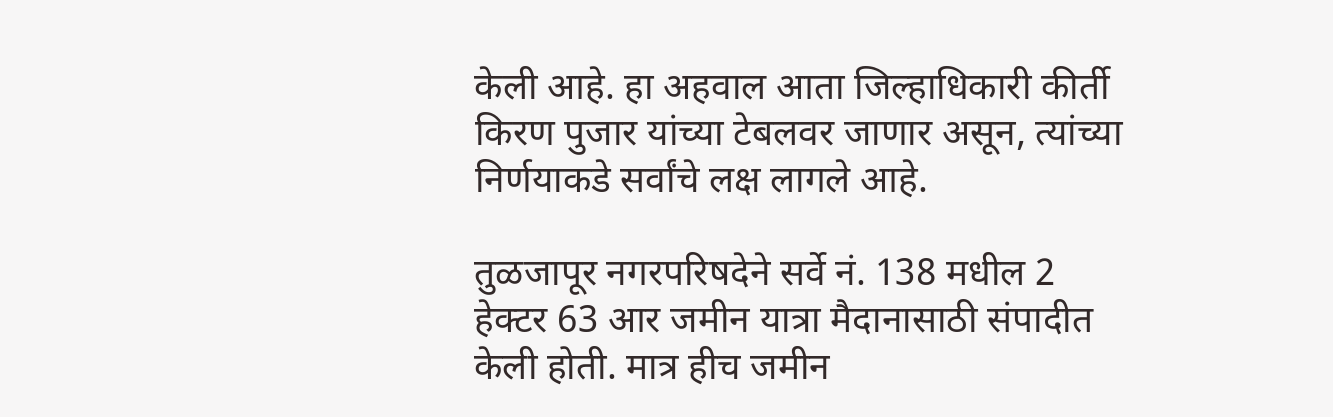केली आहे. हा अहवाल आता जिल्हाधिकारी कीर्ती किरण पुजार यांच्या टेबलवर जाणार असून, त्यांच्या निर्णयाकडे सर्वांचे लक्ष लागले आहे.

तुळजापूर नगरपरिषदेने सर्वे नं. 138 मधील 2 हेक्टर 63 आर जमीन यात्रा मैदानासाठी संपादीत केली होती. मात्र हीच जमीन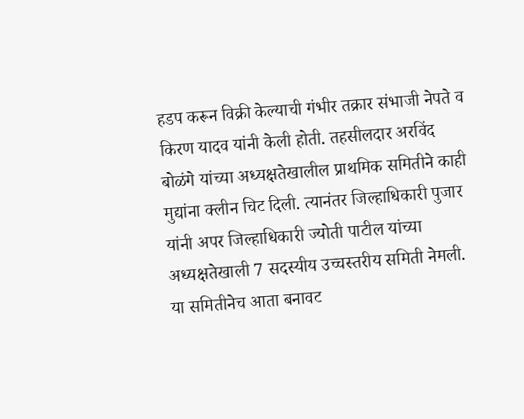हडप करून विक्री केल्याची गंभीर तक्रार संभाजी नेपते व किरण यादव यांनी केली होती. तहसीलदार अरविंद बोळंगे यांच्या अध्यक्षतेखालील प्राथमिक समितीने काही मुद्यांना क्लीन चिट दिली. त्यानंतर जिल्हाधिकारी पुजार यांनी अपर जिल्हाधिकारी ज्योती पाटील यांच्या अध्यक्षतेखाली 7 सदस्यीय उच्चस्तरीय समिती नेमली. या समितीनेच आता बनावट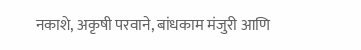नकाशे, अकृषी परवाने, बांधकाम मंजुरी आणि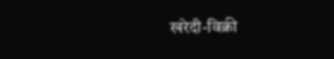खरेदी-विक्री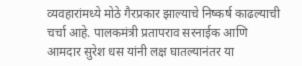व्यवहारांमध्ये मोठे गैरप्रकार झाल्याचे निष्कर्ष काढल्याची चर्चा आहे. पालकमंत्री प्रतापराव सरनाईक आणि आमदार सुरेश धस यांनी लक्ष घातल्यानंतर या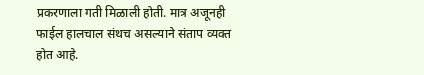प्रकरणाला गती मिळाली होती. मात्र अजूनही फाईल हालचाल संथच असल्याने संताप व्यक्त होत आहे.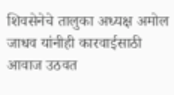शिवसेनेचे तालुका अध्यक्ष अमोल जाधव यांनीही कारवाईसाठी आवाज उठवत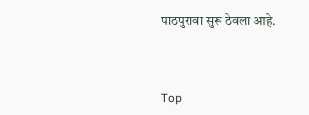पाठपुरावा सुरू ठेवला आहे.



Top